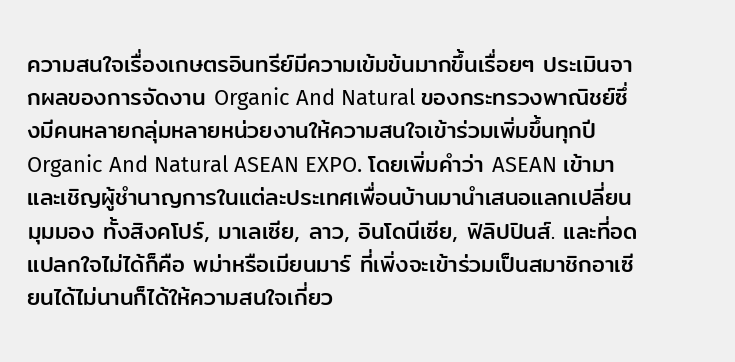ความสนใจเรื่องเกษตรอินทรีย์มีความเข้มข้นมากขึ้นเรื่อยๆ ประเมินจากผลของการจัดงาน Organic And Natural ของกระทรวงพาณิชย์ซึ่งมีคนหลายกลุ่มหลายหน่วยงานให้ความสนใจเข้าร่วมเพิ่มขึ้นทุกปี Organic And Natural ASEAN EXPO. โดยเพิ่มคำว่า ASEAN เข้ามาและเชิญผู้ชำนาญการในแต่ละประเทศเพื่อนบ้านมานำเสนอแลกเปลี่ยนมุมมอง ทั้งสิงคโปร์, มาเลเซีย, ลาว, อินโดนีเซีย, ฟิลิปปินส์. และที่อดแปลกใจไม่ได้ก็คือ พม่าหรือเมียนมาร์ ที่เพิ่งจะเข้าร่วมเป็นสมาชิกอาเซียนได้ไม่นานก็ได้ให้ความสนใจเกี่ยว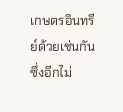เกษตรอินทรีย์ด้วยเช่นกัน ซึ่งอีกไม่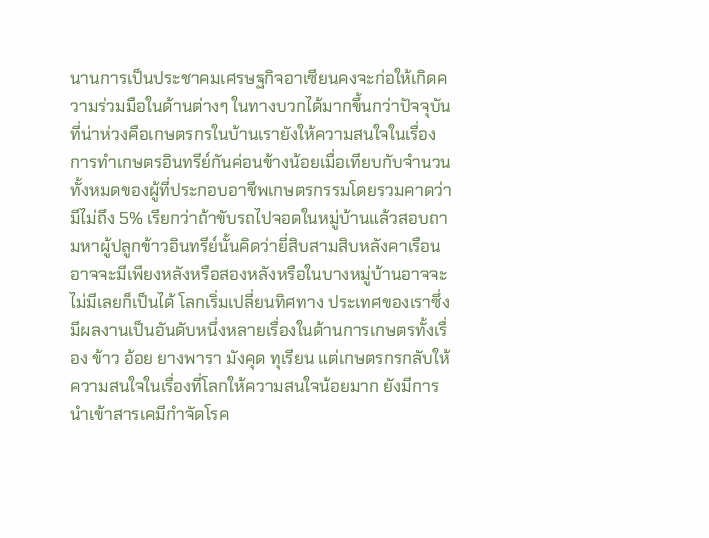นานการเป็นประชาคมเศรษฐกิจอาเซียนคงจะก่อให้เกิดความร่วมมือในด้านต่างๆ ในทางบวกได้มากขึ้นกว่าปัจจุบัน
ที่น่าห่วงคือเกษตรกรในบ้านเรายังให้ความสนใจในเรื่องการทำเกษตรอินทรีย์กันค่อนข้างน้อยเมื่อเทียบกับจำนวนทั้งหมดของผู้ที่ประกอบอาชีพเกษตรกรรมโดยรวมคาดว่ามีไม่ถึง 5% เรียกว่าถ้าขับรถไปจอดในหมู่บ้านแล้วสอบถามหาผู้ปลูกข้าวอินทรีย์นั้นคิดว่ายี่สิบสามสิบหลังคาเรือนอาจจะมีเพียงหลังหรือสองหลังหรือในบางหมู่บ้านอาจจะไม่มีเลยก็เป็นได้ โลกเริ่มเปลี่ยนทิศทาง ประเทศของเราซึ่งมีผลงานเป็นอันดับหนึ่งหลายเรื่องในด้านการเกษตรทั้งเรื่อง ข้าว อ้อย ยางพารา มังคุด ทุเรียน แต่เกษตรกรกลับให้ความสนใจในเรื่องที่โลกให้ความสนใจน้อยมาก ยังมีการนำเข้าสารเคมีกำจัดโรค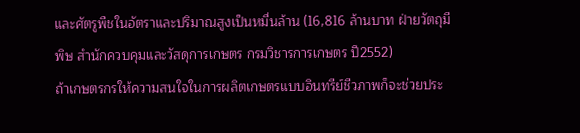และศัตรูพืชในอัตราและปริมาณสูงเป็นหมื่นล้าน (16,816 ล้านบาท ฝ่ายวัตถุมีพิษ สำนักควบคุมและวัสดุการเกษตร กรมวิชารการเกษตร ปี2552)
ถ้าเกษตรกรให้ความสนใจในการผลิตเกษตรแบบอินทรีย์ชีวภาพก็จะช่วยประ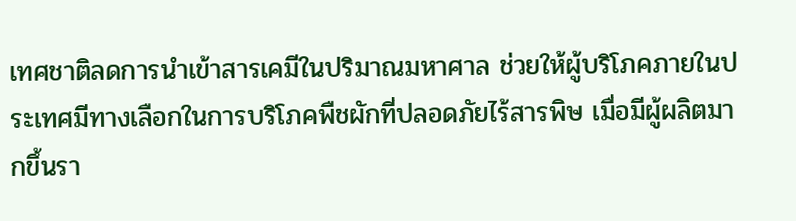เทศชาติลดการนำเข้าสารเคมีในปริมาณมหาศาล ช่วยให้ผู้บริโภคภายในประเทศมีทางเลือกในการบริโภคพืชผักที่ปลอดภัยไร้สารพิษ เมื่อมีผู้ผลิตมากขึ้นรา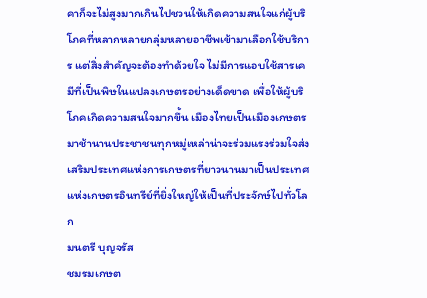คาก็จะไม่สูงมากเกินไปชวนให้เกิดความสนใจแก่ผู้บริโภคที่หลากหลายกลุ่มหลายอาชีพเข้ามาเลือกใช้บริการ แต่สิ่งสำคัญจะต้องทำด้วยใจ ไม่มีการแอบใช้สารเคมีที่เป็นพิษในแปลงเกษตรอย่างเด็ดขาด เพื่อให้ผู้บริโภคเกิดความสนใจมากขึ้น เมืองไทยเป็นเมืองเกษตรมาช้านานประชาชนทุกหมู่เหล่าน่าจะร่วมแรงร่วมใจส่งเสริมประเทศแห่งการเกษตรที่ยาวนานมาเป็นประเทศแห่งเกษตรอินทรีย์ที่ยิ่งใหญ่ให้เป็นที่ประจักษ์ไปทั่วโลก
มนตรี บุญจรัส
ชมรมเกษต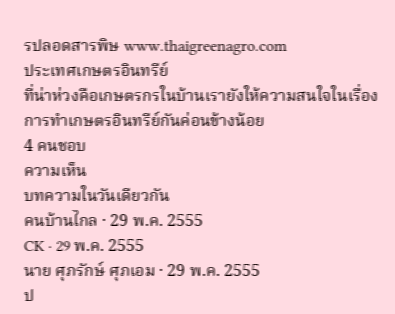รปลอดสารพิษ www.thaigreenagro.com
ประเทศเกษตรอินทรีย์
ที่น่าห่วงคือเกษตรกรในบ้านเรายังให้ความสนใจในเรื่องการทำเกษตรอินทรีย์กันค่อนข้างน้อย
4 คนชอบ
ความเห็น
บทความในวันเดียวกัน
คนบ้านไกล · 29 พ.ค. 2555
CK · 29 พ.ค. 2555
นาย ศุภรักษ์ ศุภเอม · 29 พ.ค. 2555
ป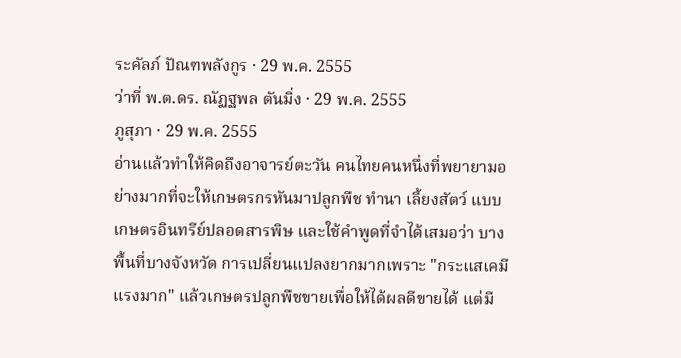ระคัลภ์ ปัณฑพลังกูร · 29 พ.ค. 2555
ว่าที่ พ.ต.ดร. ณัฏฐพล ตันมิ่ง · 29 พ.ค. 2555
ภูสุภา · 29 พ.ค. 2555
อ่านแล้วทำให้คิดถึงอาจารย์ตะวัน คนไทยคนหนึ่งที่พยายามอย่างมากที่จะให้เกษตรกรหันมาปลูกพืช ทำนา เลี้ยงสัตว์ แบบเกษตรอินทรีย์ปลอดสารพิษ และใช้คำพูดที่จำได้เสมอว่า บางพื้นที่บางจังหวัด การเปลี่ยนแปลงยากมากเพราะ "กระแสเคมีแรงมาก" แล้วเกษตรปลูกพืชขายเพื่อให้ได้ผลดีขายได้ แต่มี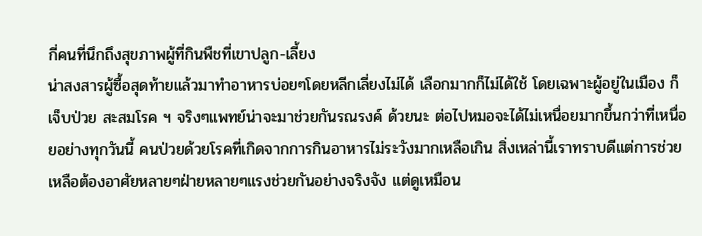กี่คนที่นึกถึงสุขภาพผู้ที่กินพืชที่เขาปลูก-เลี้ยง
น่าสงสารผู้ซื้อสุดท้ายแล้วมาทำอาหารบ่อยๆโดยหลีกเลี่ยงไม่ได้ เลือกมากก็ไม่ได้ใช้ โดยเฉพาะผู้อยู่ในเมือง ก็เจ็บป่วย สะสมโรค ฯ จริงๆแพทย์น่าจะมาช่วยกันรณรงค์ ด้วยนะ ต่อไปหมอจะได้ไม่เหนื่อยมากขึ้นกว่าที่เหนื่อยอย่างทุกวันนี้ คนป่วยด้วยโรคที่เกิดจากการกินอาหารไม่ระวังมากเหลือเกิน สิ่งเหล่านี้เราทราบดีแต่การช่วยเหลือต้องอาศัยหลายๆฝ่ายหลายๆแรงช่วยกันอย่างจริงจัง แต่ดูเหมือน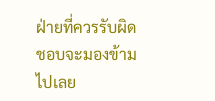ฝ่ายที่ควรรับผิดชอบจะมองข้ามไปเลย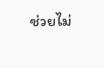ช่วยไม่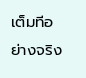เต็มทีอย่างจริง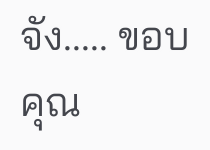จัง..... ขอบคุณ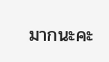มากนะคะ